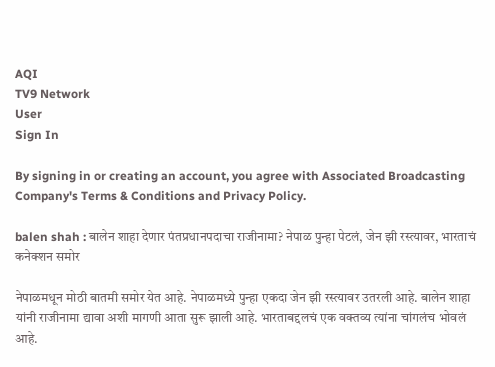AQI
TV9 Network
User
Sign In

By signing in or creating an account, you agree with Associated Broadcasting Company's Terms & Conditions and Privacy Policy.

balen shah : बालेन शाहा देणार पंतप्रधानपदाचा राजीनामा? नेपाळ पुन्हा पेटलं, जेन झी रस्त्यावर, भारताचं कनेक्शन समोर

नेपाळमधून मोठी बातमी समोर येत आहे. नेपाळमध्ये पुन्हा एकदा जेन झी रस्त्यावर उतरली आहे. बालेन शाहा यांनी राजीनामा द्यावा अशी मागणी आता सुरू झाली आहे. भारताबद्दलचं एक वक्तव्य त्यांना चांगलंच भोवलं आहे.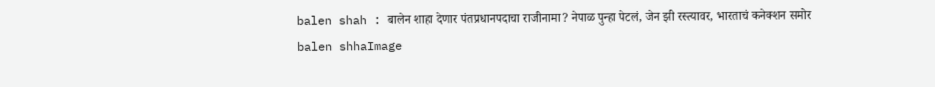balen shah : बालेन शाहा देणार पंतप्रधानपदाचा राजीनामा? नेपाळ पुन्हा पेटलं, जेन झी रस्त्यावर, भारताचं कनेक्शन समोर
balen shhaImage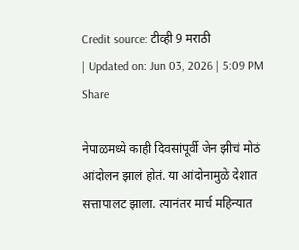Credit source: टीव्ही 9 मराठी
| Updated on: Jun 03, 2026 | 5:09 PM
Share

नेपाळमध्ये काही दिवसांपूर्वी जेन झीचं मोठं आंदोलन झालं होतं. या आंदोनामुळे देशात सत्तापालट झाला. त्यानंतर मार्च महिन्यात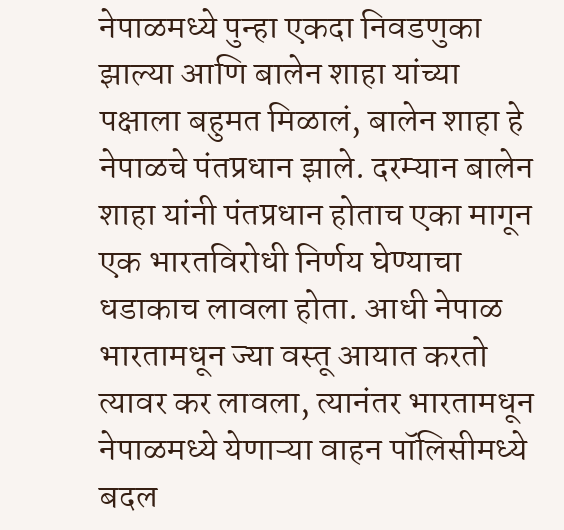नेपाळमध्ये पुन्हा एकदा निवडणुका झाल्या आणि बालेन शाहा यांच्या पक्षाला बहुमत मिळालं, बालेन शाहा हे नेपाळचे पंतप्रधान झाले. दरम्यान बालेन शाहा यांनी पंतप्रधान होताच एका मागून एक भारतविरोधी निर्णय घेण्याचा धडाकाच लावला होता. आधी नेपाळ भारतामधून ज्या वस्तू आयात करतो त्यावर कर लावला, त्यानंतर भारतामधून नेपाळमध्ये येणाऱ्या वाहन पॉलिसीमध्ये बदल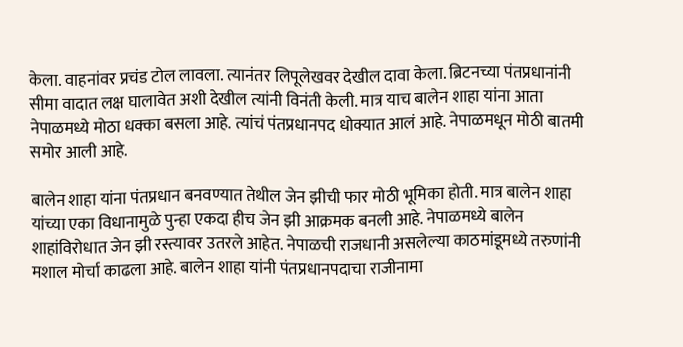केला. वाहनांवर प्रचंड टोल लावला. त्यानंतर लिपूलेखवर देखील दावा केला. ब्रिटनच्या पंतप्रधानांनी सीमा वादात लक्ष घालावेत अशी देखील त्यांनी विनंती केली. मात्र याच बालेन शाहा यांना आता नेपाळमध्ये मोठा धक्का बसला आहे. त्यांचं पंतप्रधानपद धोक्यात आलं आहे. नेपाळमधून मोठी बातमी समोर आली आहे.

बालेन शाहा यांना पंतप्रधान बनवण्यात तेथील जेन झीची फार मोठी भूमिका होती. मात्र बालेन शाहा यांच्या एका विधानामुळे पुन्हा एकदा हीच जेन झी आक्रमक बनली आहे. नेपाळमध्ये बालेन शाहांविरोधात जेन झी रस्त्यावर उतरले आहेत. नेपाळची राजधानी असलेल्या काठमांडूमध्ये तरुणांनी मशाल मोर्चा काढला आहे. बालेन शाहा यांनी पंतप्रधानपदाचा राजीनामा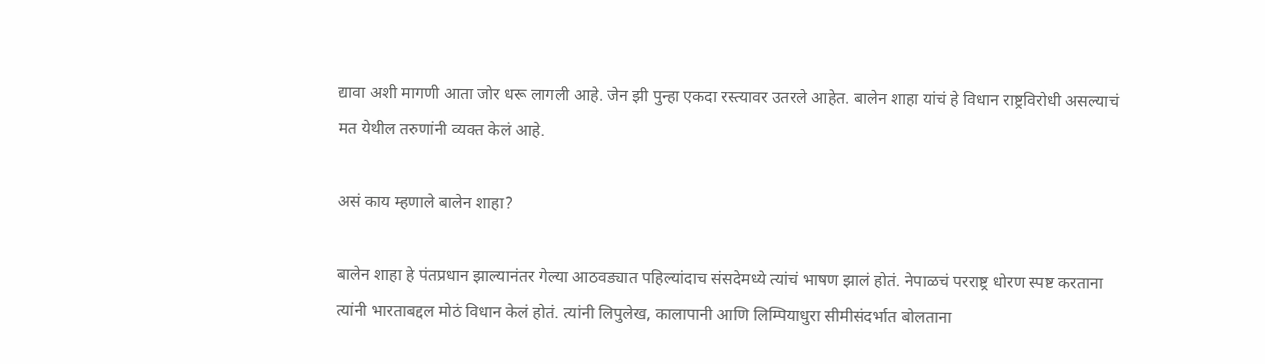द्यावा अशी मागणी आता जोर धरू लागली आहे. जेन झी पुन्हा एकदा रस्त्यावर उतरले आहेत. बालेन शाहा यांचं हे विधान राष्ट्रविरोधी असल्याचं मत येथील तरुणांनी व्यक्त केलं आहे.

असं काय म्हणाले बालेन शाहा?

बालेन शाहा हे पंतप्रधान झाल्यानंतर गेल्या आठवड्यात पहिल्यांदाच संसदेमध्ये त्यांचं भाषण झालं होतं. नेपाळचं परराष्ट्र धोरण स्पष्ट करताना त्यांनी भारताबद्दल मोठं विधान केलं होतं. त्यांनी लिपुलेख, कालापानी आणि लिम्पियाधुरा सीमीसंदर्भात बोलताना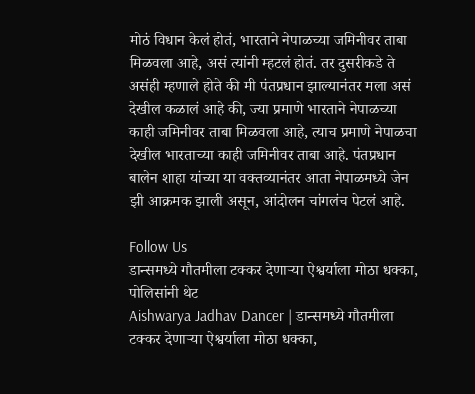मोठं विधान केलं होतं, भारताने नेपाळच्या जमिनीवर ताबा मिळवला आहे, असं त्यांनी म्हटलं होतं. तर दुसरीकडे ते असंही म्हणाले होते की मी पंतप्रधान झाल्यानंतर मला असं देखील कळालं आहे की, ज्या प्रमाणे भारताने नेपाळच्या काही जमिनीवर ताबा मिळवला आहे, त्याच प्रमाणे नेपाळचा देखील भारताच्या काही जमिनीवर ताबा आहे. पंतप्रधान बालेन शाहा यांच्या या वक्तव्यानंतर आता नेपाळमध्ये जेन झी आक्रमक झाली असून, आंदोलन चांगलंच पेटलं आहे.

Follow Us
डान्समध्ये गौतमीला टक्कर देणाऱ्या ऐश्वर्याला मोठा धक्का, पोलिसांनी थेट
Aishwarya Jadhav Dancer | डान्समध्ये गौतमीला टक्कर देणाऱ्या ऐश्वर्याला मोठा धक्का,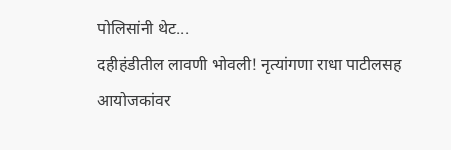पोलिसांनी थेट...
दहीहंडीतील लावणी भोवली! नृत्यांगणा राधा पाटीलसह आयोजकांवर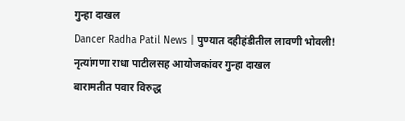गुन्हा दाखल
Dancer Radha Patil News | पुण्यात दहीहंडीतील लावणी भोवली! नृत्यांगणा राधा पाटीलसह आयोजकांवर गुन्हा दाखल
बारामतीत पवार विरुद्ध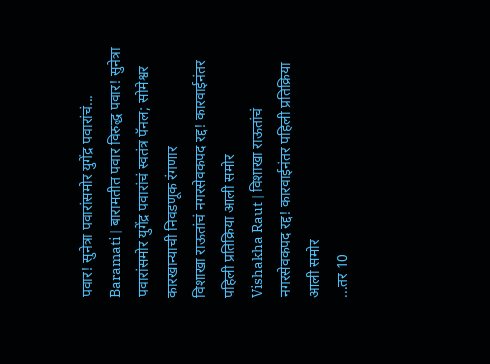पवार! सुनेत्रा पवारांसमोर युगेंद्र पवारांचं...
Baramati | बारामतीत पवार विरुद्ध पवार! सुनेत्रा पवारांसमोर युगेंद्र पवारांचं स्वतंत्र पॅनल; सोमेश्वर कारखान्याची निवडणूक रंगणार
विशाखा राऊतांचं नगरसेवकपद रद्द! कारवाईनंतर पहिली प्रतिक्रिया आली समोर
Vishakha Raut | विशाखा राऊतांचं नगरसेवकपद रद्द! कारवाईनंतर पहिली प्रतिक्रिया आली समोर
...तर 10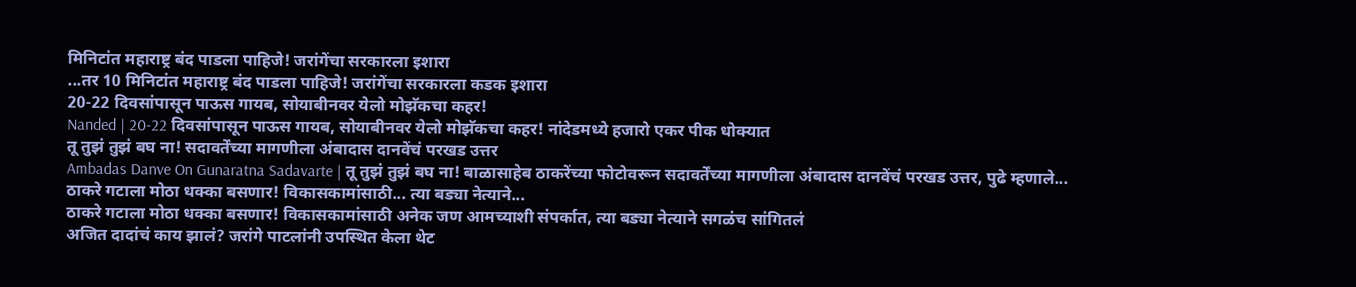मिनिटांत महाराष्ट्र बंद पाडला पाहिजे! जरांगेंचा सरकारला इशारा
...तर 10 मिनिटांत महाराष्ट्र बंद पाडला पाहिजे! जरांगेंचा सरकारला कडक इशारा
20-22 दिवसांपासून पाऊस गायब, सोयाबीनवर येलो मोझॅकचा कहर!
Nanded | 20-22 दिवसांपासून पाऊस गायब, सोयाबीनवर येलो मोझॅकचा कहर! नांदेडमध्ये हजारो एकर पीक धोक्यात
तू तुझं तुझं बघ ना! सदावर्तेंच्या मागणीला अंबादास दानवेंचं परखड उत्तर
Ambadas Danve On Gunaratna Sadavarte | तू तुझं तुझं बघ ना! बाळासाहेब ठाकरेंच्या फोटोवरून सदावर्तेंच्या मागणीला अंबादास दानवेंचं परखड उत्तर, पुढे म्हणाले...
ठाकरे गटाला मोठा धक्का बसणार! विकासकामांसाठी... त्या बड्या नेत्याने...
ठाकरे गटाला मोठा धक्का बसणार! विकासकामांसाठी अनेक जण आमच्याशी संपर्कात, त्या बड्या नेत्याने सगळंच सांगितलं
अजित दादांचं काय झालं? जरांगे पाटलांनी उपस्थित केला थेट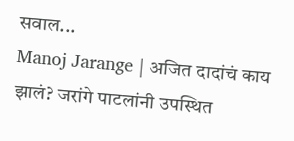सवाल...
Manoj Jarange | अजित दादांचं काय झालं? जरांगे पाटलांनी उपस्थित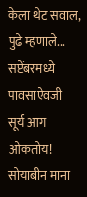केला थेट सवाल, पुढे म्हणाले...
सप्टेंबरमध्ये पावसाऐवजी सूर्य आग ओकतोय! सोयाबीन माना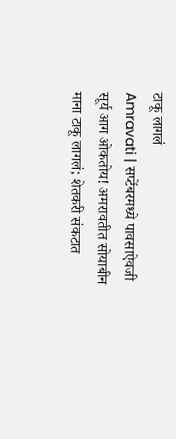टाकू लागलं
Amravati | सप्टेंबरमध्ये पावसाऐवजी सूर्य आग ओकतोय! अमरावतीत सोयाबीन माना टाकू लागलं; शेतकरी संकटात